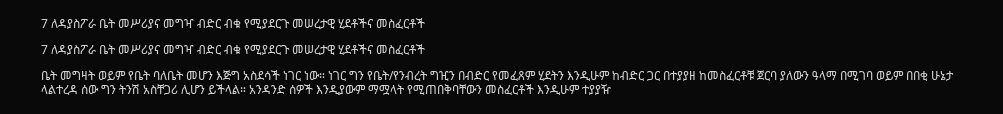7 ለዳያስፖራ ቤት መሥሪያና መግዣ ብድር ብቁ የሚያደርጉ መሠረታዊ ሂደቶችና መስፈርቶች

7 ለዳያስፖራ ቤት መሥሪያና መግዣ ብድር ብቁ የሚያደርጉ መሠረታዊ ሂደቶችና መስፈርቶች

ቤት መግዛት ወይም የቤት ባለቤት መሆን እጅግ አስደሳች ነገር ነው። ነገር ግን የቤት/የንብረት ግዢን በብድር የመፈጸም ሂደትን እንዲሁም ከብድር ጋር በተያያዘ ከመስፈርቶቹ ጀርባ ያለውን ዓላማ በሚገባ ወይም በበቂ ሁኔታ ላልተረዳ ሰው ግን ትንሽ አስቸጋሪ ሊሆን ይችላል። አንዳንድ ሰዎች እንዲያውም ማሟላት የሚጠበቅባቸውን መስፈርቶች እንዲሁም ተያያዥ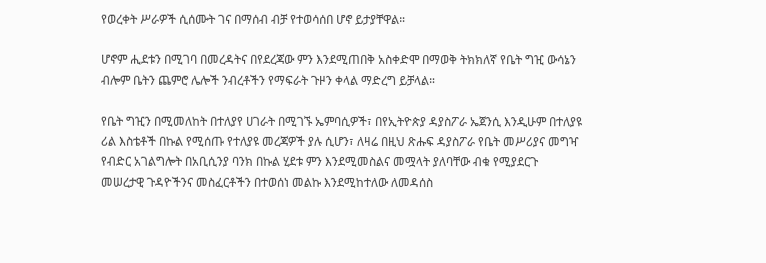የወረቀት ሥራዎች ሲሰሙት ገና በማሰብ ብቻ የተወሳሰበ ሆኖ ይታያቸዋል።

ሆኖም ሒደቱን በሚገባ በመረዳትና በየደረጃው ምን እንደሚጠበቅ አስቀድሞ በማወቅ ትክክለኛ የቤት ግዢ ውሳኔን ብሎም ቤትን ጨምሮ ሌሎች ንብረቶችን የማፍራት ጉዞን ቀላል ማድረግ ይቻላል።

የቤት ግዢን በሚመለከት በተለያየ ሀገራት በሚገኙ ኤምባሲዎች፣ በየኢትዮጵያ ዳያስፖራ ኤጀንሲ እንዲሁም በተለያዩ ሪል እስቴቶች በኩል የሚሰጡ የተለያዩ መረጃዎች ያሉ ሲሆን፣ ለዛሬ በዚህ ጽሑፍ ዳያስፖራ የቤት መሥሪያና መግዣ የብድር አገልግሎት በአቢሲንያ ባንክ በኩል ሂደቱ ምን እንደሚመስልና መሟላት ያለባቸው ብቁ የሚያደርጉ መሠረታዊ ጉዳዮችንና መስፈርቶችን በተወሰነ መልኩ እንደሚከተለው ለመዳሰስ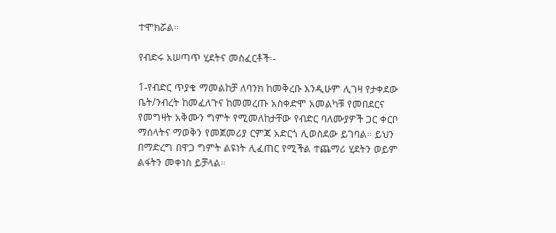ተሞክሯል።

የብድሩ አሠጣጥ ሂደትና መስፈርቶች፡-

1-የብድር ጥያቄ ማመልከቻ ለባንክ ከመቅረቡ እንዲሁም ሊገዛ የታቀደው ቤት/ንብረት ከመፈለጉና ከመመረጡ አስቀድሞ አመልካቹ የመበደርና የመግዛት አቅሙን ግምት የሚመለከታቸው የብድር ባለሙያዎች ጋር ቀርቦ ማሰላትና ማወቅን የመጀመሪያ ርምጃ አድርጎ ሊወስደው ይገባል። ይህን በማድረግ በዋጋ ግምት ልዩነት ሊፈጠር የሚችል ተጨማሪ ሂደትን ወይም ልፋትን መቀነስ ይቻላል።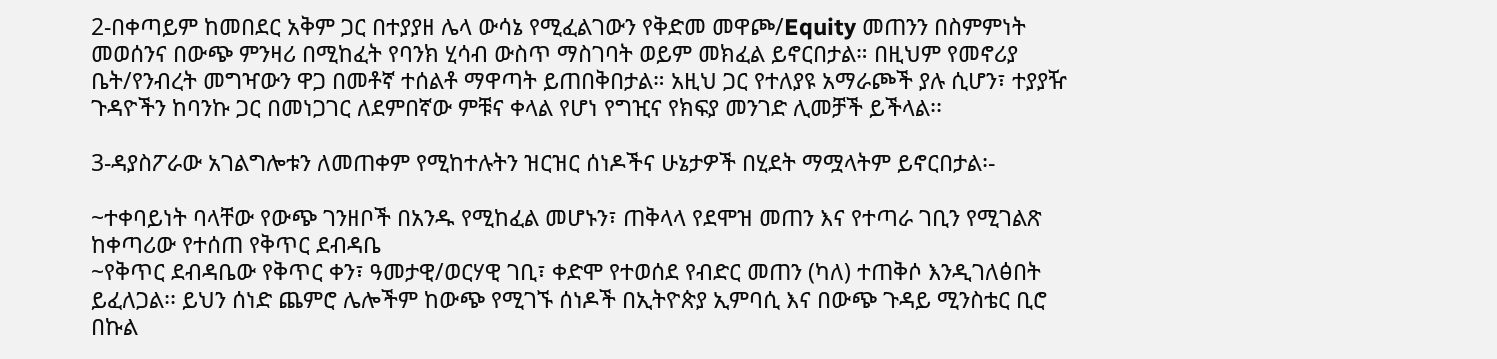2-በቀጣይም ከመበደር አቅም ጋር በተያያዘ ሌላ ውሳኔ የሚፈልገውን የቅድመ መዋጮ/Equity መጠንን በስምምነት መወሰንና በውጭ ምንዛሪ በሚከፈት የባንክ ሂሳብ ውስጥ ማስገባት ወይም መክፈል ይኖርበታል። በዚህም የመኖሪያ ቤት/የንብረት መግዣውን ዋጋ በመቶኛ ተሰልቶ ማዋጣት ይጠበቅበታል። አዚህ ጋር የተለያዩ አማራጮች ያሉ ሲሆን፣ ተያያዥ ጉዳዮችን ከባንኩ ጋር በመነጋገር ለደምበኛው ምቹና ቀላል የሆነ የግዢና የክፍያ መንገድ ሊመቻች ይችላል፡፡

3-ዳያስፖራው አገልግሎቱን ለመጠቀም የሚከተሉትን ዝርዝር ሰነዶችና ሁኔታዎች በሂደት ማሟላትም ይኖርበታል፡-

~ተቀባይነት ባላቸው የውጭ ገንዘቦች በአንዱ የሚከፈል መሆኑን፣ ጠቅላላ የደሞዝ መጠን እና የተጣራ ገቢን የሚገልጽ ከቀጣሪው የተሰጠ የቅጥር ደብዳቤ
~የቅጥር ደብዳቤው የቅጥር ቀን፣ ዓመታዊ/ወርሃዊ ገቢ፣ ቀድሞ የተወሰደ የብድር መጠን (ካለ) ተጠቅሶ እንዲገለፅበት ይፈለጋል፡፡ ይህን ሰነድ ጨምሮ ሌሎችም ከውጭ የሚገኙ ሰነዶች በኢትዮጵያ ኢምባሲ እና በውጭ ጉዳይ ሚንስቴር ቢሮ በኩል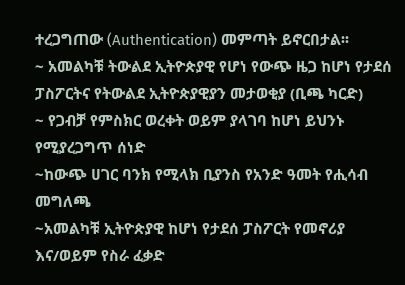ተረጋግጠው (Authentication) መምጣት ይኖርበታል፡፡
~ አመልካቹ ትውልደ ኢትዮጵያዊ የሆነ የውጭ ዜጋ ከሆነ የታደሰ ፓስፖርትና የትውልደ ኢትዮጵያዊያን መታወቂያ (ቢጫ ካርድ)
~ የጋብቻ የምስክር ወረቀት ወይም ያላገባ ከሆነ ይህንኑ የሚያረጋግጥ ሰነድ
~ከውጭ ሀገር ባንክ የሚላክ ቢያንስ የአንድ ዓመት የሒሳብ መግለጫ
~አመልካቹ ኢትዮጵያዊ ከሆነ የታደሰ ፓስፖርት የመኖሪያ እና/ወይም የስራ ፈቃድ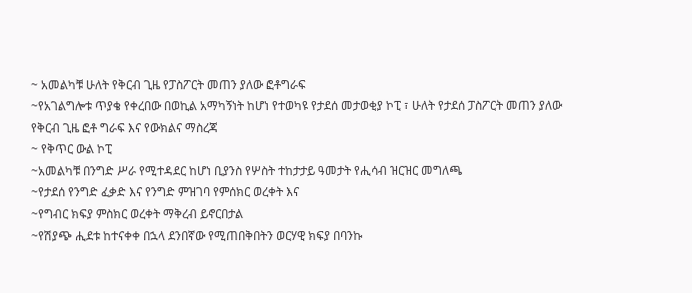~ አመልካቹ ሁለት የቅርብ ጊዜ የፓስፖርት መጠን ያለው ፎቶግራፍ
~የአገልግሎቱ ጥያቄ የቀረበው በወኪል አማካኝነት ከሆነ የተወካዩ የታደሰ መታወቂያ ኮፒ ፣ ሁለት የታደሰ ፓስፖርት መጠን ያለው የቅርብ ጊዜ ፎቶ ግራፍ እና የውክልና ማስረጃ
~ የቅጥር ውል ኮፒ
~አመልካቹ በንግድ ሥራ የሚተዳደር ከሆነ ቢያንስ የሦስት ተከታታይ ዓመታት የሒሳብ ዝርዝር መግለጫ
~የታደሰ የንግድ ፈቃድ እና የንግድ ምዝገባ የምሰክር ወረቀት እና
~የግብር ክፍያ ምስክር ወረቀት ማቅረብ ይኖርበታል
~የሽያጭ ሒደቱ ከተናቀቀ በኋላ ደንበኛው የሚጠበቅበትን ወርሃዊ ክፍያ በባንኩ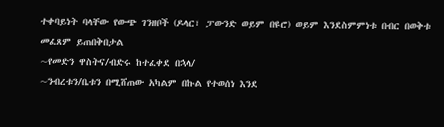ተቀባይነት ባላቸው የውጭ ገንዘቦች (ዶላር፣ ፓውንድ ወይም በዩሮ) ወይም እንደስምምነቱ በብር በወቅቱ መፈጸም ይጠበቅበታል
~የመድን ዋስትና/ብድሩ ከተፈቀደ በኋላ/
~ንብረቱን/ቤቱን በሚሸጠው አካልም በኩል የተወሰነ እንደ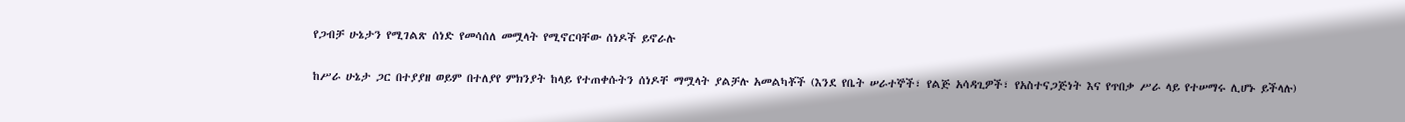የጋብቻ ሁኔታን የሚገልጽ ሰነድ የመሳሰለ መሟላት የሚኖርባቸው ሰነዶች ይኖራሉ

ከሥራ ሁኔታ ጋር በተያያዘ ወይም በተለያየ ምክንያት ከላይ የተጠቀሱትን ሰነዶቸ ማሟላት ያልቻሉ አመልካቾች (እንደ የቤት ሠራተኞች፣ የልጅ አሳዳጊዎች፣ የአስተናጋጅነት እና የጥበቃ ሥራ ላይ የተሠማሩ ሊሆኑ ይችላሉ)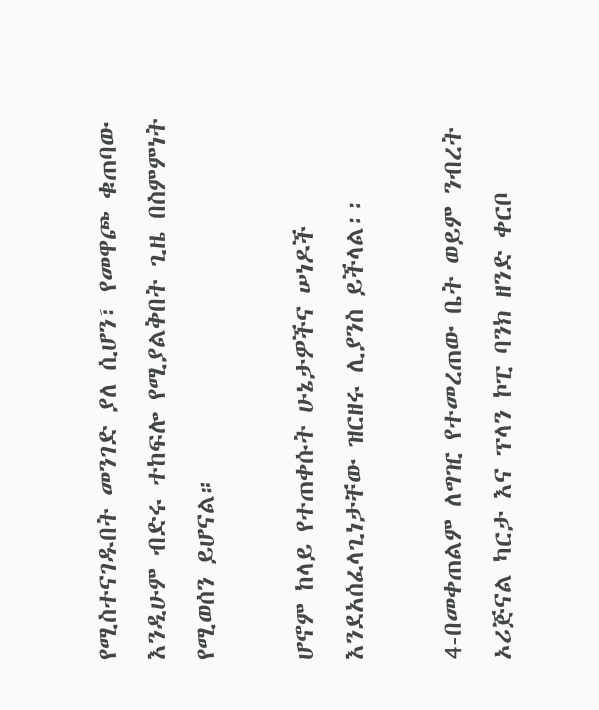የሚስተናገዱበት መንገድ ያለ ሲሆን፣ የመዋጮ ቁጠባው እንዲሁም ብድሩ ተከፍሎ የሚያልቅበት ጊዜ በስምምነት የሚወሰን ይሆናል።

ሆኖም ከላይ የተጠቀሱት ሁኔታዎችና ሠነዶች እንደአሰፈላጊነታቸው ዝርዘሩ ሊያንስ ይችላል፡፡

4-በመቀጠልም ለግዢ የተመረጠው ቤት ወይም ንብረት ኦሪጅናል ካርታ እና ፕላን ኮፒ ባንክ ዘንድ ቀርቦ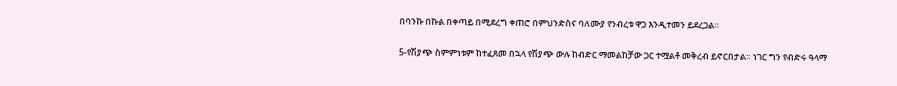በባንኩ በኩል በቀጣይ በሚደረግ ቀጠሮ በምህንድስና ባለሙያ የንብረቱ ዋጋ እንዲተመን ይደረጋል።

5-የሽያጭ ስምምነቱም ከተፈጸመ በኋላ የሽያጭ ውሉ ከብድር ማመልከቻው ጋር ተሟልቶ መቅረብ ይኖርበታል። ነገር ግን የብድሩ ዓላማ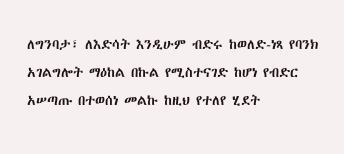ለግንባታ፣ ለእድሳት እንዲሁም ብድሩ ከወለድ-ነጻ የባንክ አገልግሎት ማዕከል በኩል የሚስተናገድ ከሆነ የብድር አሠጣጡ በተወሰነ መልኩ ከዚህ የተለየ ሂደት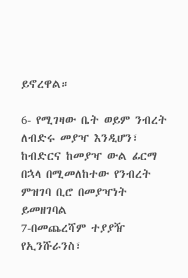ይኖረዋል።

6- የሚገዛው ቤት ወይም ንብረት ለብድሩ መያዣ እንዲሆን፣ ከብድርና ከመያዣ ውል ፊርማ በኋላ በሚመለከተው የንብረት ምዝገባ ቢሮ በመያዣነት ይመዘገባል
7-በመጨረሻም ተያያዥ የኢንሹራንስ፣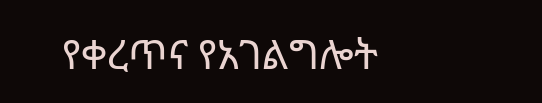የቀረጥና የአገልግሎት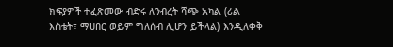ክፍያዎች ተፈጽመው ብድሩ ለንብረት ሻጭ አካል (ሪል እስቴት፣ ማሀበር ወይም ግለሰብ ሊሆን ይችላል) እንዲለቀቅ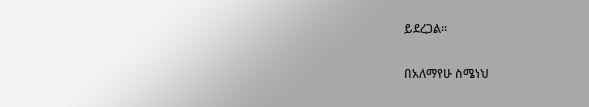ይደረጋል።

በአለማየሁ ስሜነህ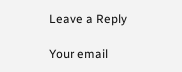Leave a Reply

Your email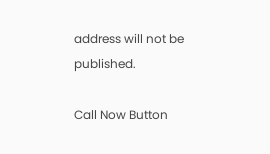address will not be published.

Call Now Button